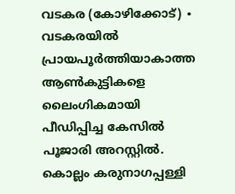വടകര (കോഴിക്കോട്) ∙ വടകരയിൽ പ്രായപൂർത്തിയാകാത്ത ആൺകുട്ടികളെ ലൈംഗികമായി പീഡിപ്പിച്ച കേസിൽ പൂജാരി അറസ്റ്റിൽ. കൊല്ലം കരുനാഗപ്പള്ളി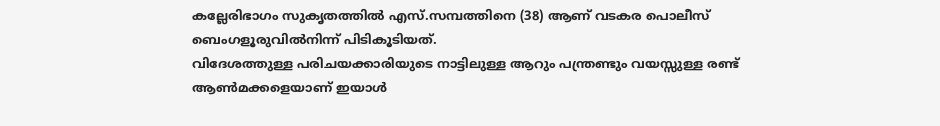കല്ലേരിഭാഗം സുകൃതത്തിൽ എസ്.സമ്പത്തിനെ (38) ആണ് വടകര പൊലീസ് ബെംഗളൂരുവിൽനിന്ന് പിടികൂടിയത്.
വിദേശത്തുള്ള പരിചയക്കാരിയുടെ നാട്ടിലുള്ള ആറും പന്ത്രണ്ടും വയസ്സുള്ള രണ്ട് ആൺമക്കളെയാണ് ഇയാൾ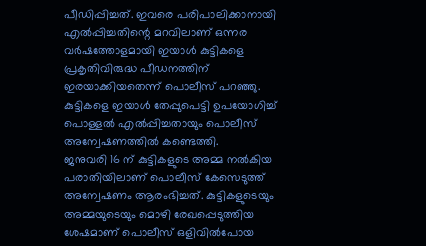പീഡിപ്പിച്ചത്. ഇവരെ പരിപാലിക്കാനായി എൽപ്പിച്ചതിന്റെ മറവിലാണ് ഒന്നര വർഷത്തോളമായി ഇയാൾ കുട്ടികളെ പ്രകൃതിവിരുദ്ധ പീഡനത്തിന് ഇരയാക്കിയതെന്ന് പൊലീസ് പറഞ്ഞു. കുട്ടികളെ ഇയാൾ തേപ്പുപെട്ടി ഉപയോഗിച്ച് പൊള്ളൽ എൽപ്പിച്ചതായും പൊലീസ് അന്വേഷണത്തിൽ കണ്ടെത്തി.
ജനുവരി 16 ന് കുട്ടികളുടെ അമ്മ നൽകിയ പരാതിയിലാണ് പൊലീസ് കേസെടുത്ത് അന്വേഷണം ആരംഭിച്ചത്. കുട്ടികളുടെയും അമ്മയുടെയും മൊഴി രേഖപ്പെടുത്തിയ ശേഷമാണ് പൊലീസ് ഒളിവിൽപോയ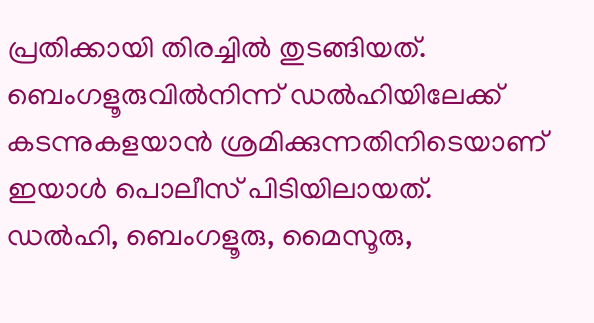പ്രതിക്കായി തിരച്ചിൽ തുടങ്ങിയത്. ബെംഗളൂരുവിൽനിന്ന് ഡൽഹിയിലേക്ക് കടന്നുകളയാൻ ശ്രമിക്കുന്നതിനിടെയാണ് ഇയാൾ പൊലീസ് പിടിയിലായത്.
ഡൽഹി, ബെംഗളൂരു, മൈസൂരു,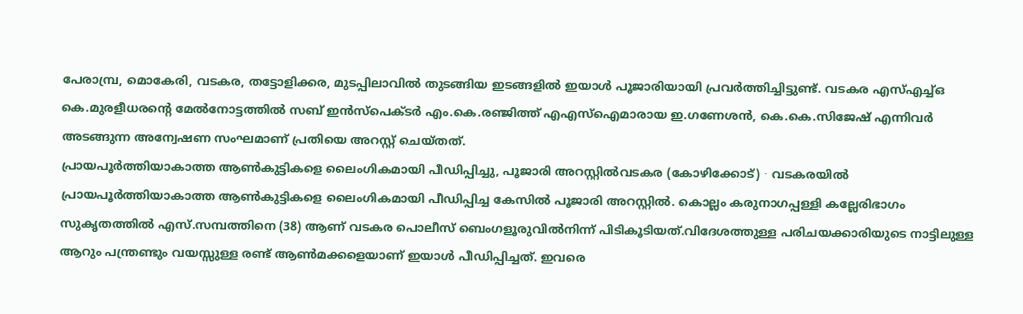പേരാമ്പ്ര, മൊകേരി, വടകര, തട്ടോളിക്കര, മുടപ്പിലാവിൽ തുടങ്ങിയ ഇടങ്ങളിൽ ഇയാൾ പൂജാരിയായി പ്രവർത്തിച്ചിട്ടുണ്ട്. വടകര എസ്എച്ച്ഒ കെ.മുരളീധരന്റെ മേൽനോട്ടത്തിൽ സബ് ഇൻസ്പെക്ടർ എം.കെ.രഞ്ജിത്ത് എഎസ്ഐമാരായ ഇ.ഗണേശൻ, കെ.കെ.സിജേഷ് എന്നിവർ അടങ്ങുന്ന അന്വേഷണ സംഘമാണ് പ്രതിയെ അറസ്റ്റ് ചെയ്തത്.
പ്രായപൂർത്തിയാകാത്ത ആൺകുട്ടികളെ ലൈംഗികമായി പീഡിപ്പിച്ചു, പൂജാരി അറസ്റ്റിൽവടകര (കോഴിക്കോട്) ∙ വടകരയിൽ പ്രായപൂർത്തിയാകാത്ത ആൺകുട്ടികളെ ലൈംഗികമായി പീഡിപ്പിച്ച കേസിൽ പൂജാരി അറസ്റ്റിൽ. കൊല്ലം കരുനാഗപ്പള്ളി കല്ലേരിഭാഗം സുകൃതത്തിൽ എസ്.സമ്പത്തിനെ (38) ആണ് വടകര പൊലീസ് ബെംഗളൂരുവിൽനിന്ന് പിടികൂടിയത്.വിദേശത്തുള്ള പരിചയക്കാരിയുടെ നാട്ടിലുള്ള ആറും പന്ത്രണ്ടും വയസ്സുള്ള രണ്ട് ആൺമക്കളെയാണ് ഇയാൾ പീഡിപ്പിച്ചത്. ഇവരെ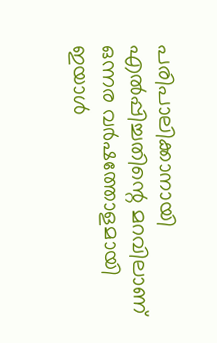പരിപാലിക്കാനായി എൽപ്പിച്ചതിന്റെ മറവിലാണ് ഒന്നര വർഷത്തോളമായി ഇയാൾ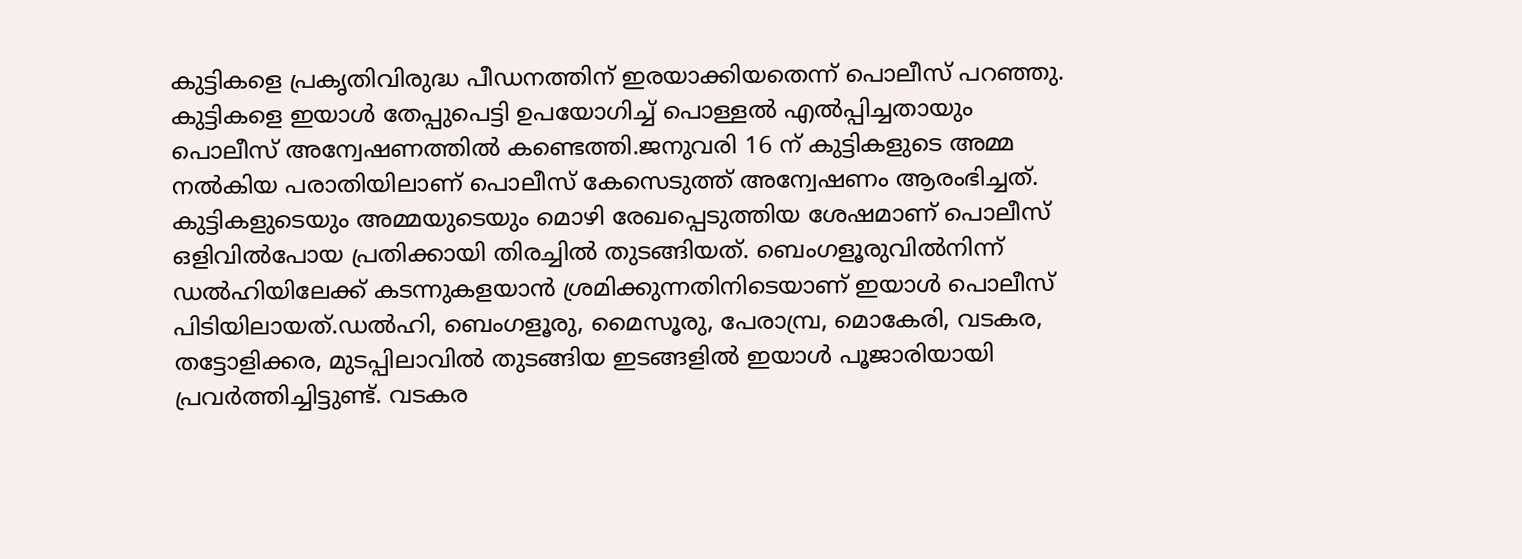കുട്ടികളെ പ്രകൃതിവിരുദ്ധ പീഡനത്തിന് ഇരയാക്കിയതെന്ന് പൊലീസ് പറഞ്ഞു. കുട്ടികളെ ഇയാൾ തേപ്പുപെട്ടി ഉപയോഗിച്ച് പൊള്ളൽ എൽപ്പിച്ചതായും പൊലീസ് അന്വേഷണത്തിൽ കണ്ടെത്തി.ജനുവരി 16 ന് കുട്ടികളുടെ അമ്മ നൽകിയ പരാതിയിലാണ് പൊലീസ് കേസെടുത്ത് അന്വേഷണം ആരംഭിച്ചത്. കുട്ടികളുടെയും അമ്മയുടെയും മൊഴി രേഖപ്പെടുത്തിയ ശേഷമാണ് പൊലീസ് ഒളിവിൽപോയ പ്രതിക്കായി തിരച്ചിൽ തുടങ്ങിയത്. ബെംഗളൂരുവിൽനിന്ന് ഡൽഹിയിലേക്ക് കടന്നുകളയാൻ ശ്രമിക്കുന്നതിനിടെയാണ് ഇയാൾ പൊലീസ് പിടിയിലായത്.ഡൽഹി, ബെംഗളൂരു, മൈസൂരു, പേരാമ്പ്ര, മൊകേരി, വടകര, തട്ടോളിക്കര, മുടപ്പിലാവിൽ തുടങ്ങിയ ഇടങ്ങളിൽ ഇയാൾ പൂജാരിയായി പ്രവർത്തിച്ചിട്ടുണ്ട്. വടകര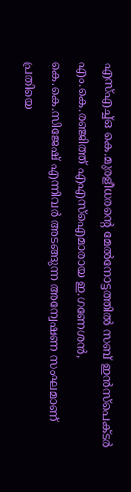എസ്എച്ച്ഒ കെ.മുരളീധരന്റെ മേൽനോട്ടത്തിൽ സബ് ഇൻസ്പെക്ടർ എം.കെ.രഞ്ജിത്ത് എഎസ്ഐമാരായ ഇ.ഗണേശൻ, കെ.കെ.സിജേഷ് എന്നിവർ അടങ്ങുന്ന അന്വേഷണ സംഘമാണ് പ്രതിയെ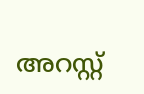അറസ്റ്റ്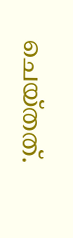ചെയ്തത്.